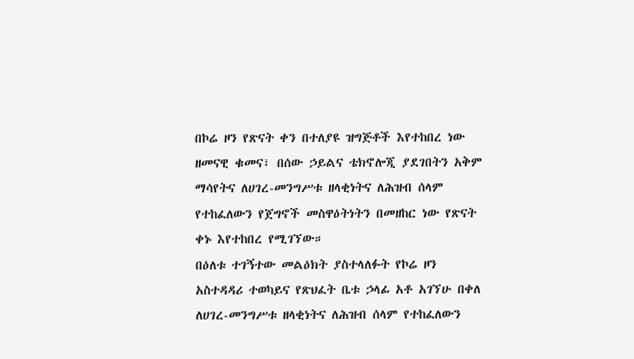በኮሬ ዞን የጽናት ቀን በተለያዩ ዝግጅቶች እየተከበረ ነው
ዘመናዊ ቁመና፣ በሰው ኃይልና ቴክኖሎጂ ያደገበትን አቅም ማሳየትና ለሀገረ-መንግሥቱ ዘላቂነትና ለሕዝብ ሰላም የተከፈለውን የጀግኖች መስዋዕትነትን በመዘከር ነው የጽናት ቀኑ እየተከበረ የሚገኘው።
በዕለቱ ተገኝተው መልዕክት ያስተላለፉት የኮሬ ዞን አስተዳዳሪ ተወካይና የጽህፈት ቤቱ ኃላፊ አቶ አገኘሁ በቀለ ለሀገረ-መንግሥቱ ዘላቂነትና ለሕዝብ ሰላም የተከፈለውን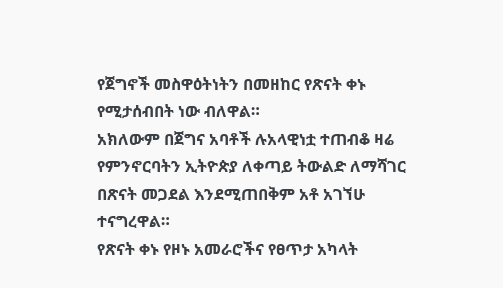የጀግኖች መስዋዕትነትን በመዘከር የጽናት ቀኑ የሚታሰብበት ነው ብለዋል።
አክለውም በጀግና አባቶች ሉአላዊነቷ ተጠብቆ ዛሬ የምንኖርባትን ኢትዮጵያ ለቀጣይ ትውልድ ለማሻገር በጽናት መጋደል እንደሚጠበቅም አቶ አገኘሁ ተናግረዋል።
የጽናት ቀኑ የዞኑ አመራሮችና የፀጥታ አካላት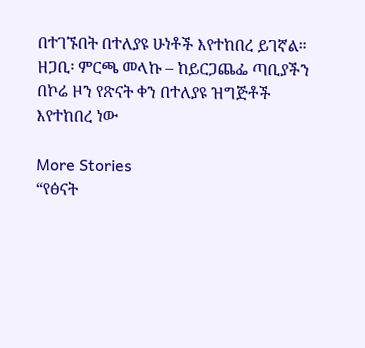በተገኙበት በተለያዩ ሁነቶች እየተከበረ ይገኛል።
ዘጋቢ፡ ምርጫ መላኩ – ከይርጋጨፌ ጣቢያችን
በኮሬ ዞን የጽናት ቀን በተለያዩ ዝግጅቶች እየተከበረ ነው

More Stories
“የፅናት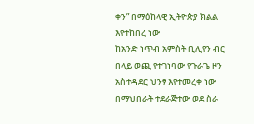ቀን” በማዕከላዊ ኢትዮጵያ ክልል እየተከበረ ነው
ከአንድ ነጥብ አምስት ቢሊየን ብር በላይ ወጪ የተገነባው የጉራጌ ዞን አስተዳደር ህንፃ እየተመረቀ ነው
በማህበራት ተደራጅተው ወደ ስራ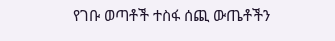የገቡ ወጣቶች ተስፋ ሰጪ ውጤቶችን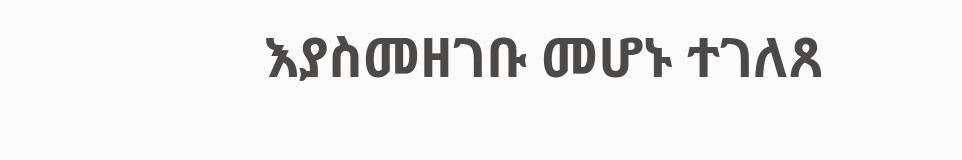እያስመዘገቡ መሆኑ ተገለጸ